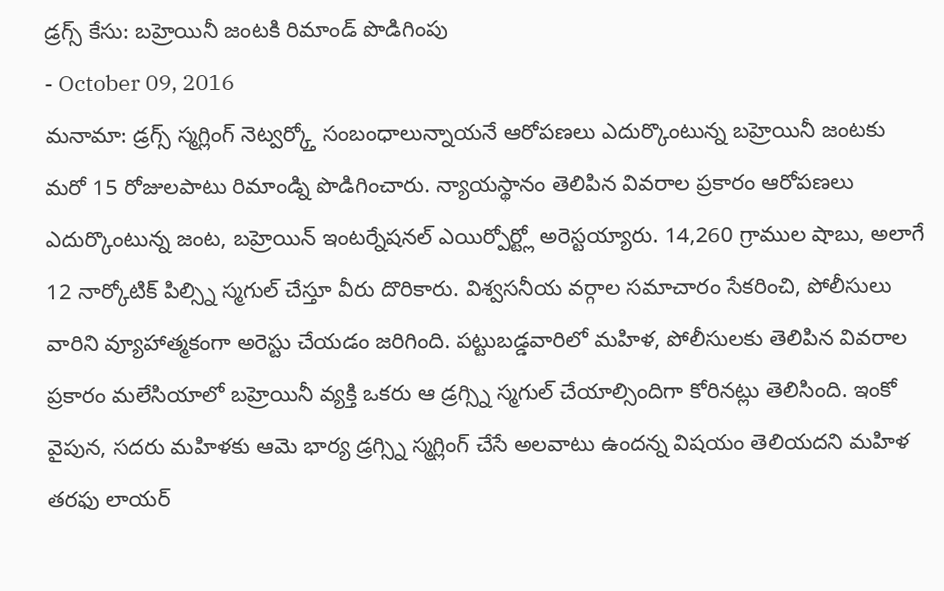డ్రగ్స్ కేసు: బహ్రెయినీ జంటకి రిమాండ్ పొడిగింపు
- October 09, 2016
మనామా: డ్రగ్స్ స్మగ్లింగ్ నెట్వర్క్తో సంబంధాలున్నాయనే ఆరోపణలు ఎదుర్కొంటున్న బహ్రెయినీ జంటకు మరో 15 రోజులపాటు రిమాండ్ని పొడిగించారు. న్యాయస్థానం తెలిపిన వివరాల ప్రకారం ఆరోపణలు ఎదుర్కొంటున్న జంట, బహ్రెయిన్ ఇంటర్నేషనల్ ఎయిర్పోర్ట్లో అరెస్టయ్యారు. 14,260 గ్రాముల షాబు, అలాగే 12 నార్కోటిక్ పిల్స్ని స్మగుల్ చేస్తూ వీరు దొరికారు. విశ్వసనీయ వర్గాల సమాచారం సేకరించి, పోలీసులు వారిని వ్యూహాత్మకంగా అరెస్టు చేయడం జరిగింది. పట్టుబడ్డవారిలో మహిళ, పోలీసులకు తెలిపిన వివరాల ప్రకారం మలేసియాలో బహ్రెయినీ వ్యక్తి ఒకరు ఆ డ్రగ్స్ని స్మగుల్ చేయాల్సిందిగా కోరినట్లు తెలిసింది. ఇంకో వైపున, సదరు మహిళకు ఆమె భార్య డ్రగ్స్ని స్మగ్లింగ్ చేసే అలవాటు ఉందన్న విషయం తెలియదని మహిళ తరఫు లాయర్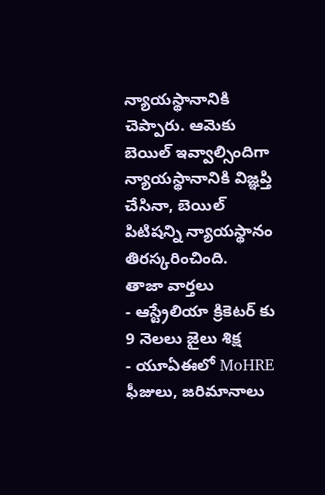న్యాయస్థానానికి చెప్పారు. ఆమెకు బెయిల్ ఇవ్వాల్సిందిగా న్యాయస్థానానికి విజ్ఞప్తి చేసినా, బెయిల్ పిటిషన్ని న్యాయస్థానం తిరస్కరించింది.
తాజా వార్తలు
- ఆస్ట్రేలియా క్రికెటర్ కు 9 నెలలు జైలు శిక్ష
- యూఏఈలో MoHRE ఫీజులు, జరిమానాలు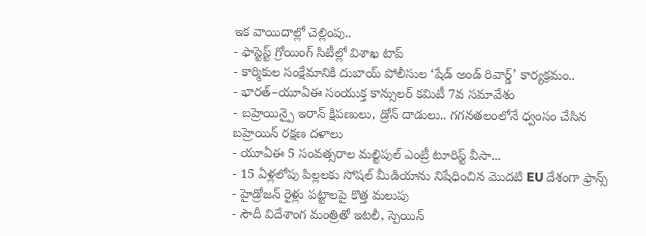ఇక వాయిదాల్లో చెల్లింపు..
- ఫాస్టెస్ట్ గ్రోయింగ్ సిటీల్లో విశాఖ టాప్
- కార్మికుల సంక్షేమానికి దుబాయ్ పోలీసుల ‘షేడ్ అండ్ రివార్డ్’ కార్యక్రమం..
- భారత్–యూఏఈ సంయుక్త కాన్సులర్ కమిటీ 7వ సమావేశం
- బహ్రెయిన్పై ఇరాన్ క్షిపణులు, డ్రోన్ దాడులు.. గగనతలంలోనే ధ్వంసం చేసిన బహ్రెయిన్ రక్షణ దళాలు
- యూఏఈ 5 సంవత్సరాల మల్టిపుల్ ఎంట్రీ టూరిస్ట్ వీసా...
- 15 ఏళ్లలోపు పిల్లలకు సోషల్ మీడియాను నిషేధించిన మొదటి EU దేశంగా ఫ్రాన్స్
- హైడ్రోజన్ రైళ్లు పట్టాలపై కొత్త మలుపు
- సౌదీ విదేశాంగ మంత్రితో ఇటలీ, స్పెయిన్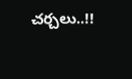చర్చలు..!!